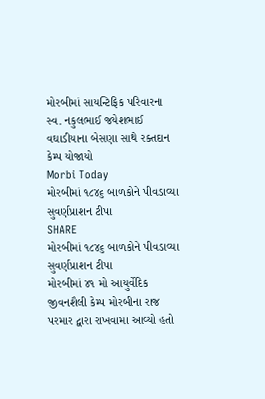મોરબીમાં સાયન્ટિફિક પરિવારના સ્વ. નકુલભાઈ જયેશભાઈ વઘાડીયાના બેસણા સાથે રક્તદાન કેમ્પ યોજાયો
Morbi Today
મોરબીમાં ૧૮૪૬ બાળકોને પીવડાવ્યા સુવર્ણપ્રાશન ટીપા
SHARE
મોરબીમાં ૧૮૪૬ બાળકોને પીવડાવ્યા સુવર્ણપ્રાશન ટીપા
મોરબીમાં ૪૧ મો આયુર્વેદિક જીવનશૈલી કેમ્પ મોરબીના રાજ પરમાર દ્વારા રાખવામા આવ્યો હતો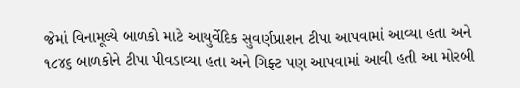જેમાં વિનામૂલ્યે બાળકો માટે આયુર્વેદિક સુવર્ણપ્રાશન ટીપા આપવામાં આવ્યા હતા અને ૧૮૪૬ બાળકોને ટીપા પીવડાવ્યા હતા અને ગિફ્ટ પણ આપવામાં આવી હતી આ મોરબી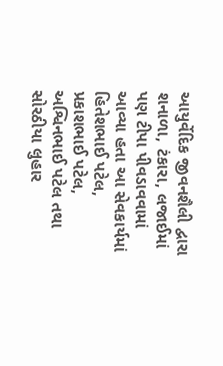આયુર્વેદિક જીવનશૈલી દ્વારા શનાળા, ટંકારા, લજાઈમાં પણ ટીપા પીવડાવવામાં આવ્યા હતા આ સેવકાર્યમાં હિતેશભાઈ પટેલ, પ્રકાશભાઈ પટેલ, અશ્વિનભાઈ પટેલ તથા સોરઠીયા લુહાર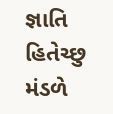જ્ઞાતિ હિતેચ્છુ મંડળે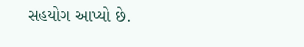સહયોગ આપ્યો છે.